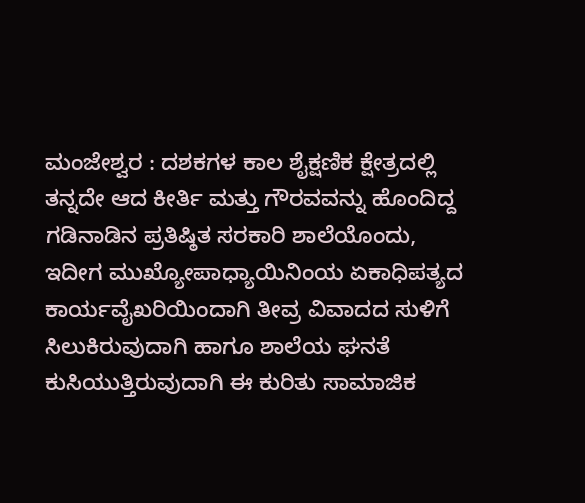ಮಂಜೇಶ್ವರ : ದಶಕಗಳ ಕಾಲ ಶೈಕ್ಷಣಿಕ ಕ್ಷೇತ್ರದಲ್ಲಿ ತನ್ನದೇ ಆದ ಕೀರ್ತಿ ಮತ್ತು ಗೌರವವನ್ನು ಹೊಂದಿದ್ದ ಗಡಿನಾಡಿನ ಪ್ರತಿಷ್ಠಿತ ಸರಕಾರಿ ಶಾಲೆಯೊಂದು, ಇದೀಗ ಮುಖ್ಯೋಪಾಧ್ಯಾಯಿನಿಂಯ ಏಕಾಧಿಪತ್ಯದ ಕಾರ್ಯವೈಖರಿಯಿಂದಾಗಿ ತೀವ್ರ ವಿವಾದದ ಸುಳಿಗೆ ಸಿಲುಕಿರುವುದಾಗಿ ಹಾಗೂ ಶಾಲೆಯ ಘನತೆ ಕುಸಿಯುತ್ತಿರುವುದಾಗಿ ಈ ಕುರಿತು ಸಾಮಾಜಿಕ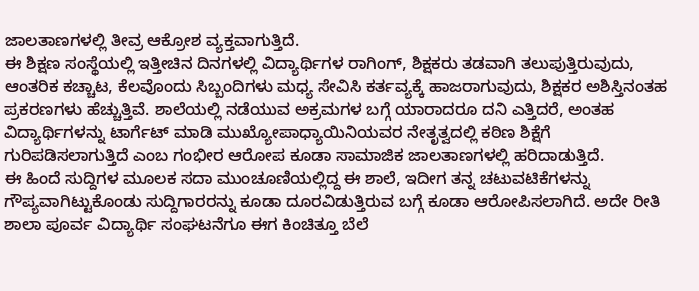ಜಾಲತಾಣಗಳಲ್ಲಿ ತೀವ್ರ ಆಕ್ರೋಶ ವ್ಯಕ್ತವಾಗುತ್ತಿದೆ.
ಈ ಶಿಕ್ಷಣ ಸಂಸ್ಥೆಯಲ್ಲಿ ಇತ್ತೀಚಿನ ದಿನಗಳಲ್ಲಿ ವಿದ್ಯಾರ್ಥಿಗಳ ರಾಗಿಂಗ್, ಶಿಕ್ಷಕರು ತಡವಾಗಿ ತಲುಪುತ್ತಿರುವುದು, ಆಂತರಿಕ ಕಚ್ಚಾಟ, ಕೆಲವೊಂದು ಸಿಬ್ಬಂದಿಗಳು ಮಧ್ಯ ಸೇವಿಸಿ ಕರ್ತವ್ಯಕ್ಕೆ ಹಾಜರಾಗುವುದು, ಶಿಕ್ಷಕರ ಅಶಿಸ್ತಿನಂತಹ ಪ್ರಕರಣಗಳು ಹೆಚ್ಚುತ್ತಿವೆ. ಶಾಲೆಯಲ್ಲಿ ನಡೆಯುವ ಅಕ್ರಮಗಳ ಬಗ್ಗೆ ಯಾರಾದರೂ ದನಿ ಎತ್ತಿದರೆ, ಅಂತಹ ವಿದ್ಯಾರ್ಥಿಗಳನ್ನು ಟಾರ್ಗೆಟ್ ಮಾಡಿ ಮುಖ್ಯೋಪಾಧ್ಯಾಯಿನಿಯವರ ನೇತೃತ್ವದಲ್ಲಿ ಕಠಿಣ ಶಿಕ್ಷೆಗೆ ಗುರಿಪಡಿಸಲಾಗುತ್ತಿದೆ ಎಂಬ ಗಂಭೀರ ಆರೋಪ ಕೂಡಾ ಸಾಮಾಜಿಕ ಜಾಲತಾಣಗಳಲ್ಲಿ ಹರಿದಾಡುತ್ತಿದೆ.
ಈ ಹಿಂದೆ ಸುದ್ದಿಗಳ ಮೂಲಕ ಸದಾ ಮುಂಚೂಣಿಯಲ್ಲಿದ್ದ ಈ ಶಾಲೆ, ಇದೀಗ ತನ್ನ ಚಟುವಟಿಕೆಗಳನ್ನು ಗೌಪ್ಯವಾಗಿಟ್ಟುಕೊಂಡು ಸುದ್ದಿಗಾರರನ್ನು ಕೂಡಾ ದೂರವಿಡುತ್ತಿರುವ ಬಗ್ಗೆ ಕೂಡಾ ಆರೋಪಿಸಲಾಗಿದೆ. ಅದೇ ರೀತಿ ಶಾಲಾ ಪೂರ್ವ ವಿದ್ಯಾರ್ಥಿ ಸಂಘಟನೆಗೂ ಈಗ ಕಿಂಚಿತ್ತೂ ಬೆಲೆ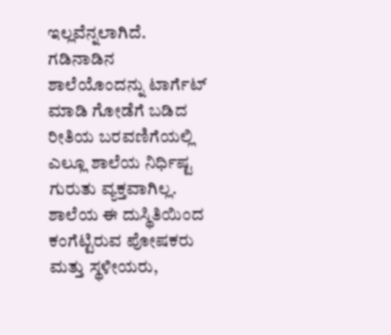ಇಲ್ಲವೆನ್ನಲಾಗಿದೆ.
ಗಡಿನಾಡಿನ ಶಾಲೆಯೊಂದನ್ನು ಟಾರ್ಗೆಟ್ ಮಾಡಿ ಗೋಡೆಗೆ ಬಡಿದ ರೀತಿಯ ಬರವಣಿಗೆಯಲ್ಲಿ ಎಲ್ಲೂ ಶಾಲೆಯ ನಿರ್ಧಿಷ್ಟ ಗುರುತು ವ್ಯಕ್ತವಾಗಿಲ್ಲ.
ಶಾಲೆಯ ಈ ದುಸ್ಥಿತಿಯಿಂದ ಕಂಗೆಟ್ಟಿರುವ ಪೋಷಕರು ಮತ್ತು ಸ್ಥಳೀಯರು,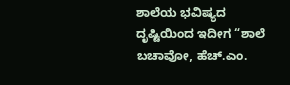ಶಾಲೆಯ ಭವಿಷ್ಯದ ದೃಷ್ಟಿಯಿಂದ ಇದೀಗ “ಶಾಲೆ ಬಚಾವೋ, ಹೆಚ್.ಎಂ.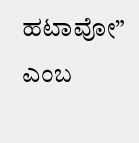ಹಟಾವೋ” ಎಂಬ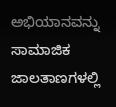ಅಭಿಯಾನವನ್ನು ಸಾಮಾಜಿಕ ಜಾಲತಾಣಗಳಲ್ಲಿ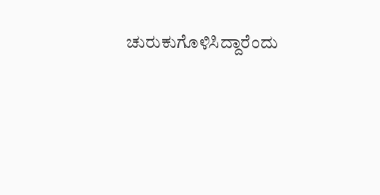ಚುರುಕುಗೊಳಿಸಿದ್ದಾರೆಂದು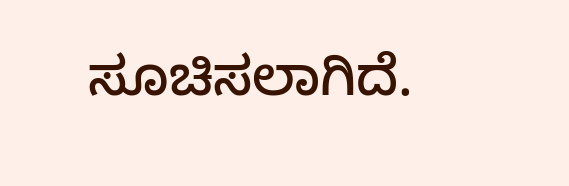ಸೂಚಿಸಲಾಗಿದೆ.